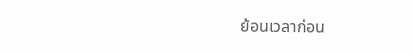ย้อนเวลาก่อน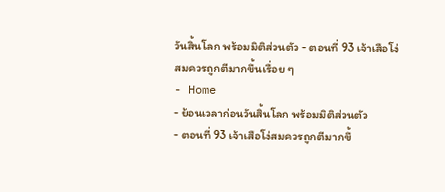วันสิ้นโลก พร้อมมิติส่วนตัว - ตอนที่ 93 เจ้าเสือโง่สมควรถูกตีมากขึ้นเรื่อย ๆ
- Home
- ย้อนเวลาก่อนวันสิ้นโลก พร้อมมิติส่วนตัว
- ตอนที่ 93 เจ้าเสือโง่สมควรถูกตีมากขึ้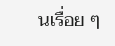นเรื่อย ๆ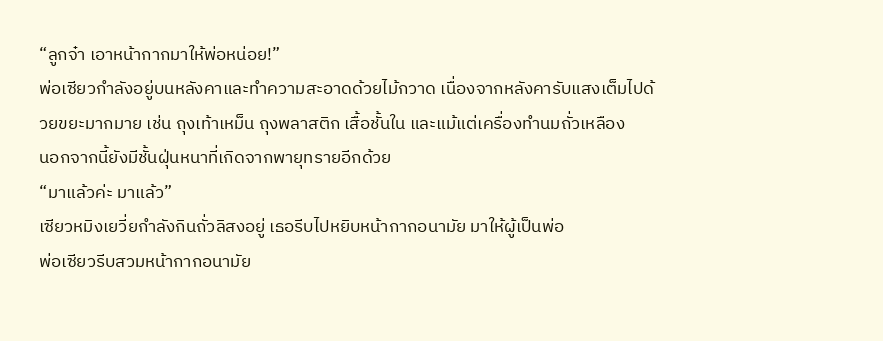“ลูกจ๋า เอาหน้ากากมาให้พ่อหน่อย!”
พ่อเซียวกำลังอยู่บนหลังคาและทำความสะอาดด้วยไม้กวาด เนื่องจากหลังคารับแสงเต็มไปด้วยขยะมากมาย เช่น ถุงเท้าเหม็น ถุงพลาสติก เสื้อชั้นใน และแม้แต่เครื่องทำนมถั่วเหลือง
นอกจากนี้ยังมีชั้นฝุ่นหนาที่เกิดจากพายุทรายอีกด้วย
“มาแล้วค่ะ มาแล้ว”
เซียวหมิงเยวี่ยกำลังกินถั่วลิสงอยู่ เธอรีบไปหยิบหน้ากากอนามัย มาให้ผู้เป็นพ่อ
พ่อเซียวรีบสวมหน้ากากอนามัย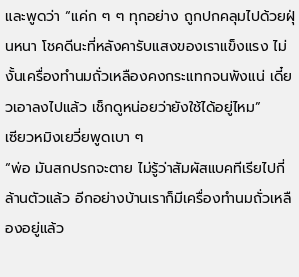และพูดว่า “แค่ก ๆ ๆ ทุกอย่าง ถูกปกคลุมไปด้วยฝุ่นหนา โชคดีนะที่หลังคารับแสงของเราแข็งแรง ไม่งั้นเครื่องทำนมถั่วเหลืองคงกระแทกจนพังแน่ เดี๋ยวเอาลงไปแล้ว เช็กดูหน่อยว่ายังใช้ได้อยู่ไหม”
เซียวหมิงเยวี่ยพูดเบา ๆ
“พ่อ มันสกปรกจะตาย ไม่รู้ว่าสัมผัสแบคทีเรียไปกี่ล้านตัวแล้ว อีกอย่างบ้านเราก็มีเครื่องทำนมถั่วเหลืองอยู่แล้ว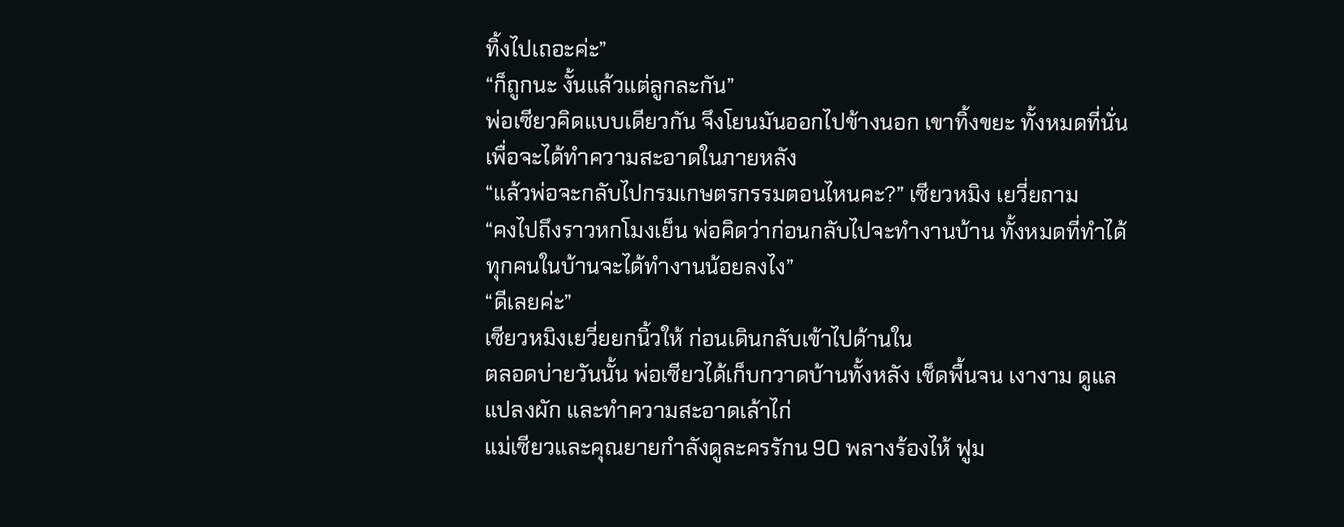ทิ้งไปเถอะค่ะ”
“ก็ถูกนะ งั้นแล้วแต่ลูกละกัน”
พ่อเซียวคิดแบบเดียวกัน จึงโยนมันออกไปข้างนอก เขาทิ้งขยะ ทั้งหมดที่นั่นเพื่อจะได้ทำความสะอาดในภายหลัง
“แล้วพ่อจะกลับไปกรมเกษตรกรรมตอนไหนคะ?” เซียวหมิง เยวี่ยถาม
“คงไปถึงราวหกโมงเย็น พ่อคิดว่าก่อนกลับไปจะทำงานบ้าน ทั้งหมดที่ทำได้ ทุกคนในบ้านจะได้ทำงานน้อยลงไง”
“ดีเลยค่ะ”
เซียวหมิงเยวี่ยยกนิ้วให้ ก่อนเดินกลับเข้าไปด้านใน
ตลอดบ่ายวันนั้น พ่อเซียวได้เก็บกวาดบ้านทั้งหลัง เช็ดพื้นจน เงางาม ดูแลแปลงผัก และทำความสะอาดเล้าไก่
แม่เซียวและคุณยายกำลังดูละครรักน 90 พลางร้องไห้ ฟูม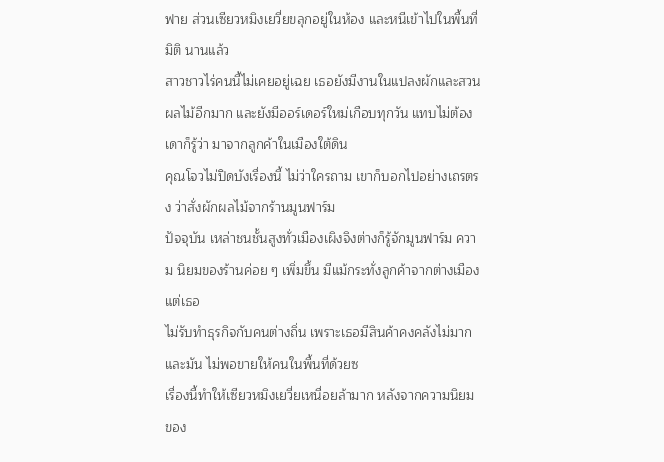ฟาย ส่วนเซียวหมิงเยวี่ยขลุกอยู่ในห้อง และหนีเข้าไปในพื้นที่มิติ นานแล้ว
สาวชาวไร่คนนี้ไม่เคยอยู่เฉย เธอยังมีงานในแปลงผักและสวน ผลไม้อีกมาก และยังมีออร์เดอร์ใหม่เกือบทุกวัน แทบไม่ต้องเดาก็รู้ว่า มาจากลูกค้าในเมืองใต้ดิน
คุณโจวไม่ปิดบังเรื่องนี้ ไม่ว่าใครถาม เขาก็บอกไปอย่างเถรตรง ว่าสั่งผักผลไม้จากร้านมูนฟาร์ม
ปัจจุบัน เหล่าชนชั้นสูงทั่วเมืองเผิงจิงต่างก็รู้จักมูนฟาร์ม ความ นิยมของร้านค่อย ๆ เพิ่มขึ้น มีแม้กระทั่งลูกค้าจากต่างเมือง แต่เธอ
ไม่รับทำธุรกิจกับคนต่างถิ่น เพราะเธอมีสินค้าคงคลังไม่มาก และมัน ไม่พอขายให้คนในพื้นที่ด้วยซ
เรื่องนี้ทำให้เซียวหมิงเยวี่ยเหนื่อยล้ามาก หลังจากความนิยม ของ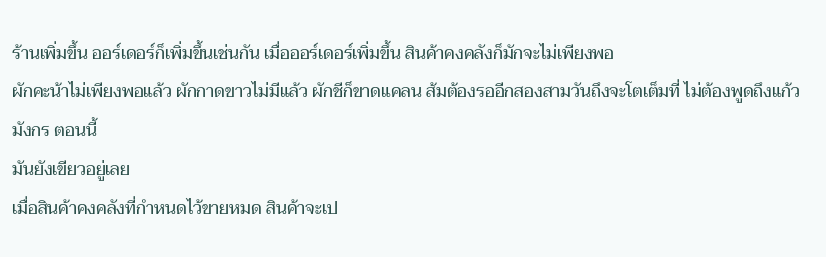ร้านเพิ่มขึ้น ออร์เดอร์ก็เพิ่มขึ้นเช่นกัน เมื่อออร์เดอร์เพิ่มขึ้น สินค้าคงคลังก็มักจะไม่เพียงพอ
ผักคะน้าไม่เพียงพอแล้ว ผักกาดขาวไม่มีแล้ว ผักชีก็ขาดแคลน ส้มต้องรออีกสองสามวันถึงจะโตเต็มที่ ไม่ต้องพูดถึงแก้วมังกร ตอนนี้
มันยังเขียวอยู่เลย
เมื่อสินค้าคงคลังที่กำหนดไว้ขายหมด สินค้าจะเป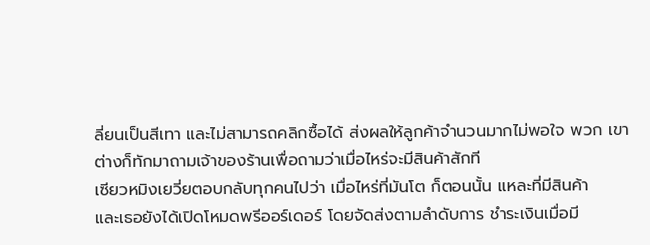ลี่ยนเป็นสีเทา และไม่สามารถคลิกซื้อได้ ส่งผลให้ลูกค้าจำนวนมากไม่พอใจ พวก เขาต่างก็ทักมาถามเจ้าของร้านเพื่อถามว่าเมื่อไหร่จะมีสินค้าสักที
เซียวหมิงเยวี่ยตอบกลับทุกคนไปว่า เมื่อไหร่ที่มันโต ก็ตอนนั้น แหละที่มีสินค้า
และเธอยังได้เปิดโหมดพรีออร์เดอร์ โดยจัดส่งตามลำดับการ ชำระเงินเมื่อมี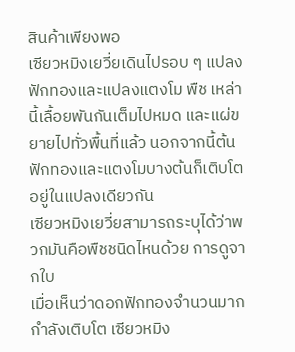สินค้าเพียงพอ
เซียวหมิงเยวี่ยเดินไปรอบ ๆ แปลงฟักทองและแปลงแตงโม พืช เหล่านี้เลื้อยพันกันเต็มไปหมด และแผ่ขยายไปทั่วพื้นที่แล้ว นอกจากนี้ต้นฟักทองและแตงโมบางต้นก็เติบโตอยู่ในแปลงเดียวกัน
เซียวหมิงเยวี่ยสามารถระบุได้ว่าพวกมันคือพืชชนิดไหนด้วย การดูจากใบ
เมื่อเห็นว่าดอกฟักทองจำนวนมากกำลังเติบโต เซียวหมิง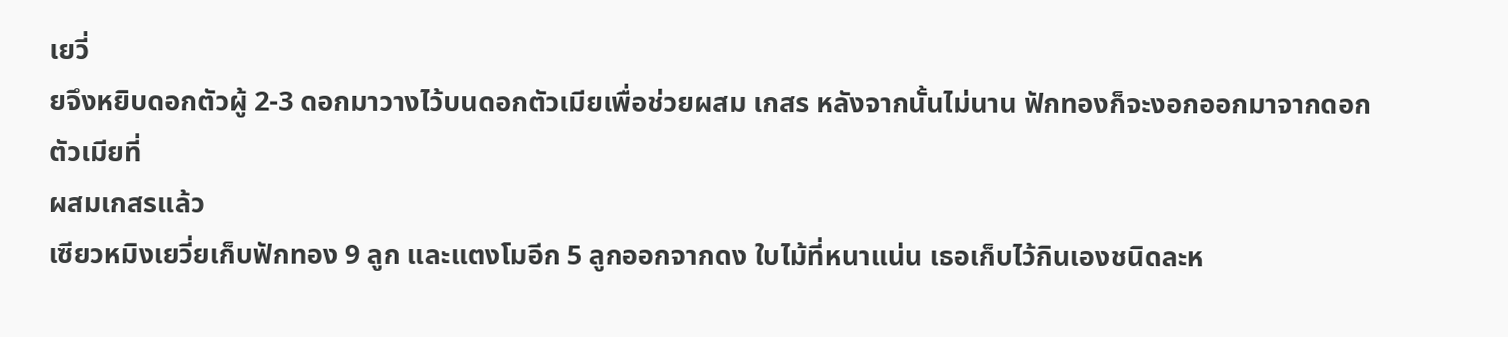เยวี่
ยจึงหยิบดอกตัวผู้ 2-3 ดอกมาวางไว้บนดอกตัวเมียเพื่อช่วยผสม เกสร หลังจากนั้นไม่นาน ฟักทองก็จะงอกออกมาจากดอกตัวเมียที่
ผสมเกสรแล้ว
เซียวหมิงเยวี่ยเก็บฟักทอง 9 ลูก และแตงโมอีก 5 ลูกออกจากดง ใบไม้ที่หนาแน่น เธอเก็บไว้กินเองชนิดละห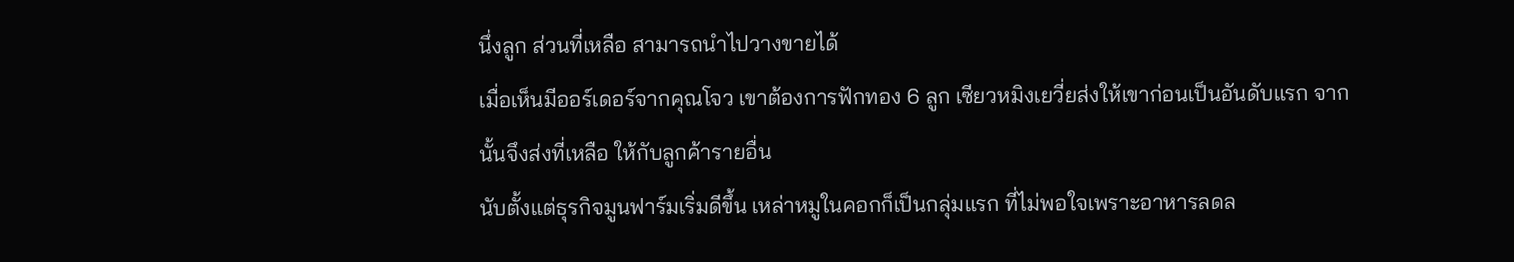นึ่งลูก ส่วนที่เหลือ สามารถนำไปวางขายได้
เมื่อเห็นมีออร์เดอร์จากคุณโจว เขาต้องการฟักทอง 6 ลูก เซียวหมิงเยวี่ยส่งให้เขาก่อนเป็นอันดับแรก จากนั้นจึงส่งที่เหลือ ให้กับลูกค้ารายอื่น
นับตั้งแต่ธุรกิจมูนฟาร์มเริ่มดีขึ้น เหล่าหมูในคอกก็เป็นกลุ่มแรก ที่ไม่พอใจเพราะอาหารลดล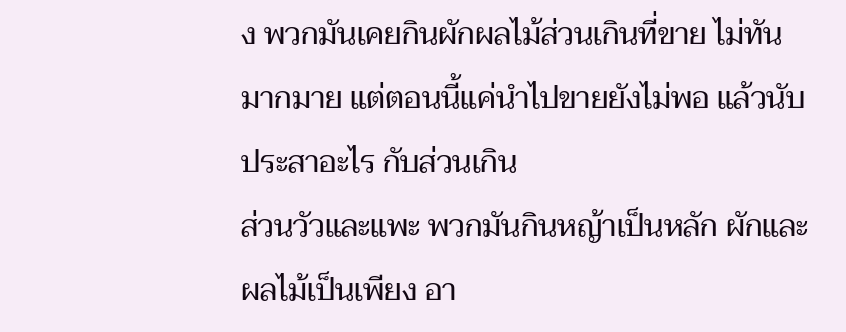ง พวกมันเคยกินผักผลไม้ส่วนเกินที่ขาย ไม่ทันมากมาย แต่ตอนนี้แค่นำไปขายยังไม่พอ แล้วนับประสาอะไร กับส่วนเกิน
ส่วนวัวและแพะ พวกมันกินหญ้าเป็นหลัก ผักและผลไม้เป็นเพียง อา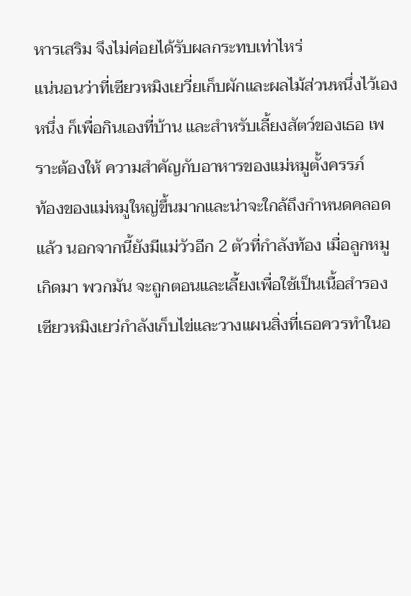หารเสริม จึงไม่ค่อยได้รับผลกระทบเท่าไหร่
แน่นอนว่าที่เซียวหมิงเยวี่ยเก็บผักและผลไม้ส่วนหนึ่งไว้เอง หนึ่ง ก็เพื่อกินเองที่บ้าน และสำหรับเลี้ยงสัตว์ของเธอ เพราะต้องให้ ความสำคัญกับอาหารของแม่หมูตั้งครรภ์
ท้องของแม่หมูใหญ่ขึ้นมากและน่าจะใกล้ถึงกำหนดคลอดแล้ว นอกจากนี้ยังมีแม่วัวอีก 2 ตัวที่กำลังท้อง เมื่อลูกหมูเกิดมา พวกมัน จะถูกตอนและเลี้ยงเพื่อใช้เป็นเนื้อสำรอง
เซียวหมิงเยว่กำลังเก็บไข่และวางแผนสิ่งที่เธอควรทำในอ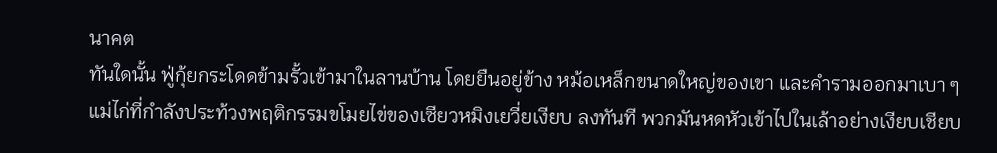นาคต
ทันใดนั้น ฟู่กุ้ยกระโดดข้ามรั้วเข้ามาในลานบ้าน โดยยืนอยู่ข้าง หม้อเหล็กขนาดใหญ่ของเขา และคำรามออกมาเบา ๆ
แม่ไก่ที่กำลังประท้วงพฤติกรรมขโมยไข่ของเซียวหมิงเยวี่ยเงียบ ลงทันที พวกมันหดหัวเข้าไปในเล้าอย่างเงียบเชียบ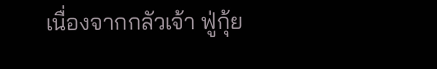เนื่องจากกลัวเจ้า ฟู่กุ้ย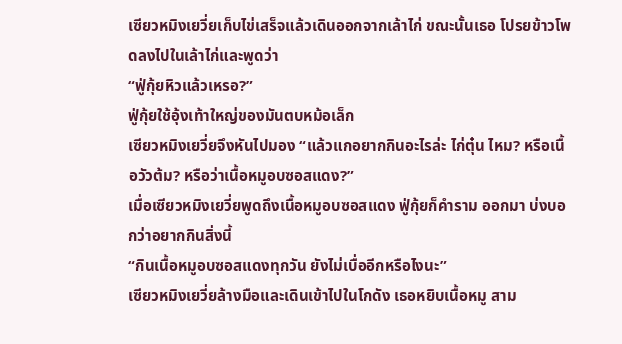เซียวหมิงเยวี่ยเก็บไข่เสร็จแล้วเดินออกจากเล้าไก่ ขณะนั้นเธอ โปรยข้าวโพดลงไปในเล้าไก่และพูดว่า
“ฟู่กุ้ยหิวแล้วเหรอ?”
ฟู่กุ้ยใช้อุ้งเท้าใหญ่ของมันตบหม้อเล็ก
เซียวหมิงเยวี่ยจึงหันไปมอง “แล้วแกอยากกินอะไรล่ะ ไก่ตุ๋น ไหม? หรือเนื้อวัวต้ม? หรือว่าเนื้อหมูอบซอสแดง?”
เมื่อเซียวหมิงเยวี่ยพูดถึงเนื้อหมูอบซอสแดง ฟู่กุ้ยก็คำราม ออกมา บ่งบอกว่าอยากกินสิ่งนี้
“กินเนื้อหมูอบซอสแดงทุกวัน ยังไม่เบื่ออีกหรือไงนะ”
เซียวหมิงเยวี่ยล้างมือและเดินเข้าไปในโกดัง เธอหยิบเนื้อหมู สาม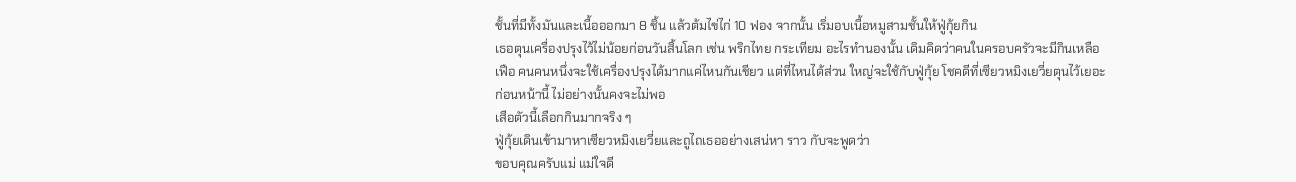ชั้นที่มีทั้งมันและเนื้อออกมา 8 ชิ้น แล้วต้มไข่ไก่ 10 ฟอง จากนั้น เริ่มอบเนื้อหมูสามชั้นให้ฟู่กุ้ยกิน
เธอตุนเครื่องปรุงไว้ไม่น้อยก่อนวันสิ้นโลก เช่น พริกไทย กระเทียม อะไรทำนองนั้น เดิมคิดว่าคนในครอบครัวจะมีกินเหลือเฟือ คนคนหนึ่งจะใช้เครื่องปรุงได้มากแค่ไหนกันเชียว แต่ที่ไหนได้ส่วน ใหญ่จะใช้กับฟู่กุ้ย โชคดีที่เซียวหมิงเยวี่ยตุนไว้เยอะก่อนหน้านี้ ไม่อย่างนั้นคงจะไม่พอ
เสือตัวนี้เลือกกินมากจริง ๆ
ฟู่กุ้ยเดินเข้ามาหาเซียวหมิงเยวี่ยและถูไถเธออย่างเสน่หา ราว กับจะพูดว่า
ขอบคุณครับแม่ แม่ใจดี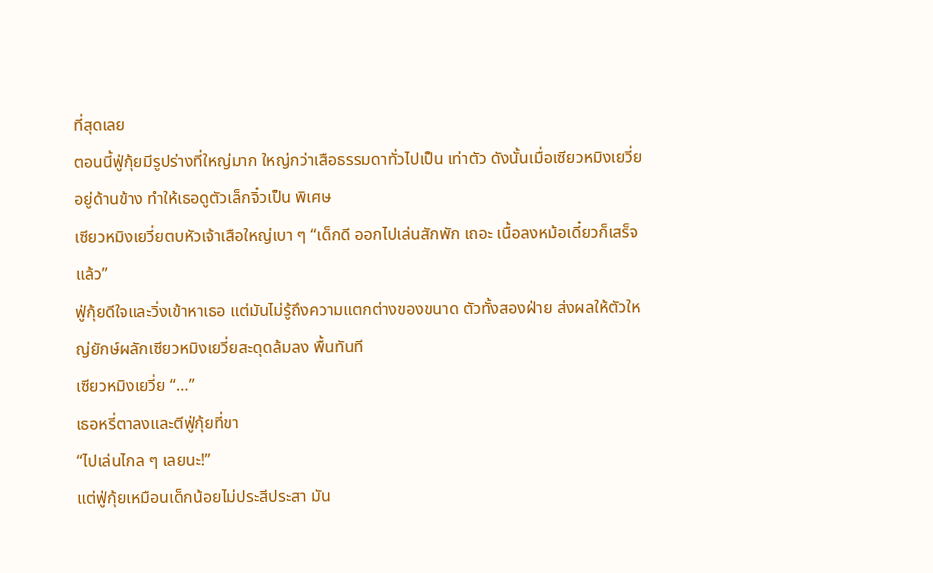ที่สุดเลย
ตอนนี้ฟู่กุ้ยมีรูปร่างที่ใหญ่มาก ใหญ่กว่าเสือธรรมดาทั่วไปเป็น เท่าตัว ดังนั้นเมื่อเซียวหมิงเยวี่ยอยู่ด้านข้าง ทำให้เธอดูตัวเล็กจิ๋วเป็น พิเศษ
เซียวหมิงเยวี่ยตบหัวเจ้าเสือใหญ่เบา ๆ “เด็กดี ออกไปเล่นสักพัก เถอะ เนื้อลงหม้อเดี๋ยวก็เสร็จแล้ว”
ฟู่กุ้ยดีใจและวิ่งเข้าหาเธอ แต่มันไม่รู้ถึงความแตกต่างของขนาด ตัวทั้งสองฝ่าย ส่งผลให้ตัวใหญ่ยักษ์ผลักเซียวหมิงเยวี่ยสะดุดล้มลง พื้นทันที
เซียวหมิงเยวี่ย “…”
เธอหรี่ตาลงและตีฟู่กุ้ยที่ขา
“ไปเล่นไกล ๆ เลยนะ!”
แต่ฟู่กุ้ยเหมือนเด็กน้อยไม่ประสีประสา มัน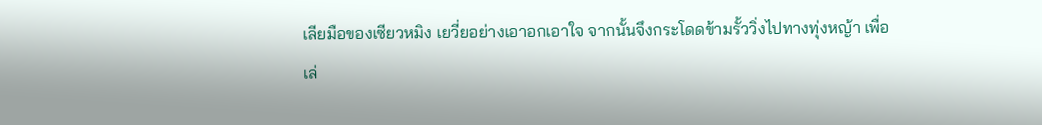เลียมือของเซียวหมิง เยวี่ยอย่างเอาอกเอาใจ จากนั้นจึงกระโดดข้ามรั้ววิ่งไปทางทุ่งหญ้า เพื่อเล่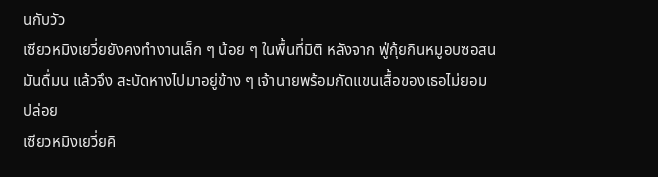นกับวัว
เซียวหมิงเยวี่ยยังคงทำงานเล็ก ๆ น้อย ๆ ในพื้นที่มิติ หลังจาก ฟู่กุ้ยกินหมูอบซอสน มันดื่มน แล้วจึง สะบัดหางไปมาอยู่ข้าง ๆ เจ้านายพร้อมกัดแขนเสื้อของเธอไม่ยอม ปล่อย
เซียวหมิงเยวี่ยคิ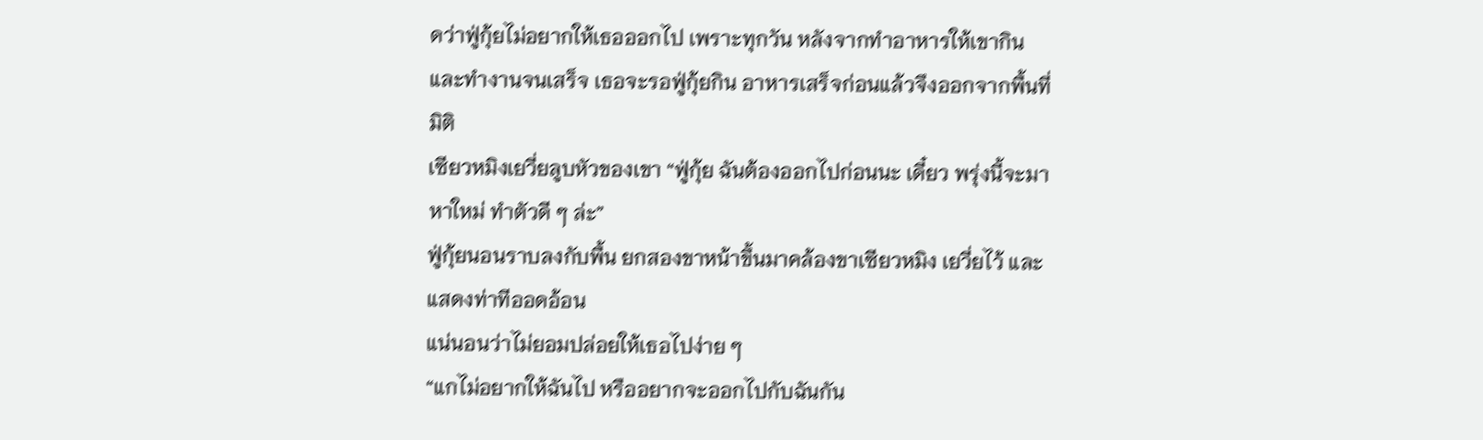ดว่าฟู่กุ้ยไม่อยากให้เธอออกไป เพราะทุกวัน หลังจากทำอาหารให้เขากินและทำงานจนเสร็จ เธอจะรอฟู่กุ้ยกิน อาหารเสร็จก่อนแล้วจึงออกจากพื้นที่มิติ
เซียวหมิงเยวี่ยลูบหัวของเขา “ฟู่กุ้ย ฉันต้องออกไปก่อนนะ เดี๋ยว พรุ่งนี้จะมาหาใหม่ ทำตัวดี ๆ ล่ะ”
ฟู่กุ้ยนอนราบลงกับพื้น ยกสองขาหน้าขึ้นมาคล้องขาเซียวหมิง เยวี่ยไว้ และแสดงท่าทีออดอ้อน
แน่นอนว่าไม่ยอมปล่อยให้เธอไปง่าย ๆ
“แกไม่อยากให้ฉันไป หรืออยากจะออกไปกับฉันกัน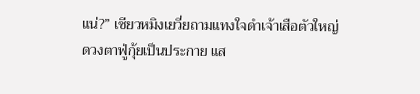แน่?” เซียวหมิงเยวี่ยถามแทงใจดำเจ้าเสือตัวใหญ่
ดวงตาฟู่กุ้ยเป็นประกาย แส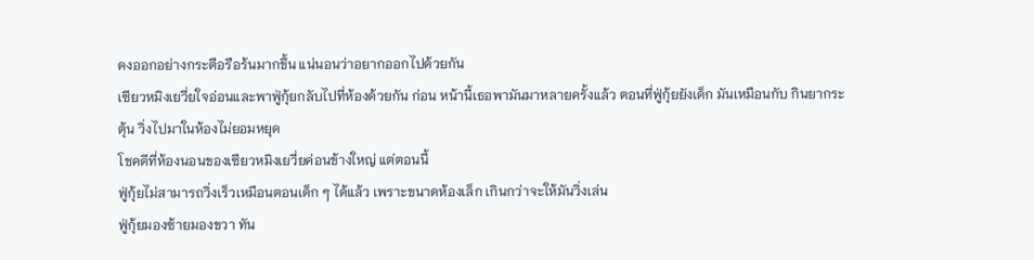ดงออกอย่างกระตือรือร้นมากขึ้น แน่นอนว่าอยากออกไปด้วยกัน
เซียวหมิงเยวี่ยใจอ่อนและพาฟู่กุ้ยกลับไปที่ห้องด้วยกัน ก่อน หน้านี้เธอพามันมาหลายครั้งแล้ว ตอนที่ฟู่กุ้ยยังเด็ก มันเหมือนกับ กินยากระตุ้น วิ่งไปมาในห้องไม่ยอมหยุด
โชคดีที่ห้องนอนของเซียวหมิงเยวี่ยค่อนข้างใหญ่ แต่ตอนนี้
ฟู่กุ้ยไม่สามารถวิ่งเร็วเหมือนตอนเด็ก ๆ ได้แล้ว เพราะขนาดห้องเล็ก เกินกว่าจะให้มันวิ่งเล่น
ฟู่กุ้ยมองซ้ายมองขวา ทัน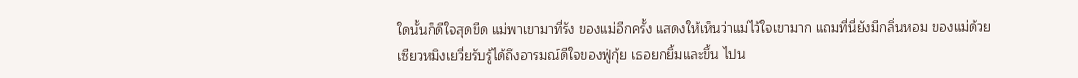ใดนั้นก็ดีใจสุดขีด แม่พาเขามาที่รัง ของแม่อีกครั้ง แสดงให้เห็นว่าแม่ไว้ใจเขามาก แถมที่นี่ยังมีกลิ่นหอม ของแม่ด้วย
เซียวหมิงเยวี่ยรับรู้ได้ถึงอารมณ์ดีใจของฟู่กุ้ย เธอยกยิ้มและขึ้น ไปน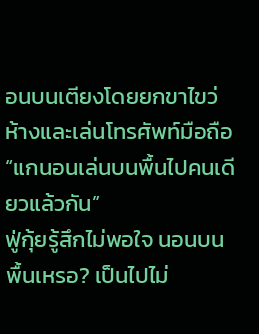อนบนเตียงโดยยกขาไขว่ห้างและเล่นโทรศัพท์มือถือ
“แกนอนเล่นบนพื้นไปคนเดียวแล้วกัน”
ฟู่กุ้ยรู้สึกไม่พอใจ นอนบนพื้นเหรอ? เป็นไปไม่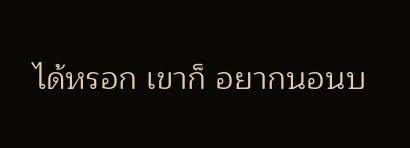ได้หรอก เขาก็ อยากนอนบ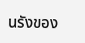นรังของ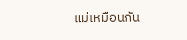แม่เหมือนกัน